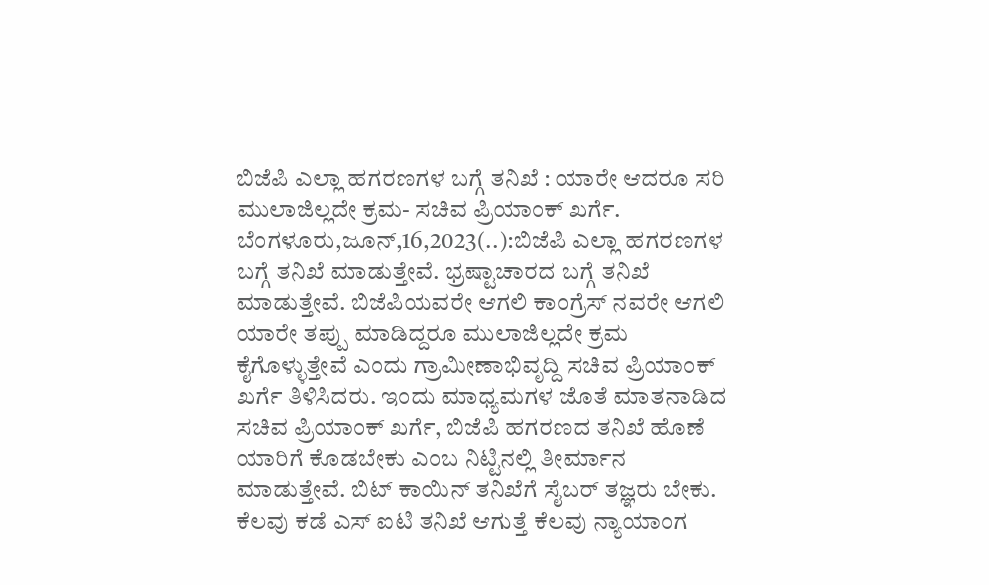ಬಿಜೆಪಿ ಎಲ್ಲಾ ಹಗರಣಗಳ ಬಗ್ಗೆ ತನಿಖೆ : ಯಾರೇ ಆದರೂ ಸರಿ ಮುಲಾಜಿಲ್ಲದೇ ಕ್ರಮ- ಸಚಿವ ಪ್ರಿಯಾಂಕ್ ಖರ್ಗೆ. ಬೆಂಗಳೂರು,ಜೂನ್,16,2023(..):ಬಿಜೆಪಿ ಎಲ್ಲಾ ಹಗರಣಗಳ ಬಗ್ಗೆ ತನಿಖೆ ಮಾಡುತ್ತೇವೆ. ಭ್ರಷ್ಟಾಚಾರದ ಬಗ್ಗೆ ತನಿಖೆ ಮಾಡುತ್ತೇವೆ. ಬಿಜೆಪಿಯವರೇ ಆಗಲಿ ಕಾಂಗ್ರೆಸ್ ನವರೇ ಆಗಲಿ ಯಾರೇ ತಪ್ಪು ಮಾಡಿದ್ದರೂ ಮುಲಾಜಿಲ್ಲದೇ ಕ್ರಮ ಕೈಗೊಳ್ಳುತ್ತೇವೆ ಎಂದು ಗ್ರಾಮೀಣಾಭಿವೃದ್ದಿ ಸಚಿವ ಪ್ರಿಯಾಂಕ್ ಖರ್ಗೆ ತಿಳಿಸಿದರು. ಇಂದು ಮಾಧ್ಯಮಗಳ ಜೊತೆ ಮಾತನಾಡಿದ ಸಚಿವ ಪ್ರಿಯಾಂಕ್ ಖರ್ಗೆ, ಬಿಜೆಪಿ ಹಗರಣದ ತನಿಖೆ ಹೊಣೆ ಯಾರಿಗೆ ಕೊಡಬೇಕು ಎಂಬ ನಿಟ್ಟಿನಲ್ಲಿ ತೀರ್ಮಾನ ಮಾಡುತ್ತೇವೆ. ಬಿಟ್ ಕಾಯಿನ್ ತನಿಖೆಗೆ ಸೈಬರ್ ತಜ್ಞರು ಬೇಕು. ಕೆಲವು ಕಡೆ ಎಸ್ ಐಟಿ ತನಿಖೆ ಆಗುತ್ತೆ ಕೆಲವು ನ್ಯಾಯಾಂಗ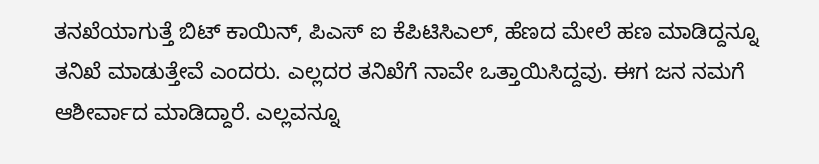ತನಖೆಯಾಗುತ್ತೆ ಬಿಟ್ ಕಾಯಿನ್, ಪಿಎಸ್ ಐ ಕೆಪಿಟಿಸಿಎಲ್, ಹೆಣದ ಮೇಲೆ ಹಣ ಮಾಡಿದ್ದನ್ನೂ ತನಿಖೆ ಮಾಡುತ್ತೇವೆ ಎಂದರು. ಎಲ್ಲದರ ತನಿಖೆಗೆ ನಾವೇ ಒತ್ತಾಯಿಸಿದ್ದವು. ಈಗ ಜನ ನಮಗೆ ಆಶೀರ್ವಾದ ಮಾಡಿದ್ದಾರೆ. ಎಲ್ಲವನ್ನೂ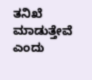ತನಿಖೆ ಮಾಡುತ್ತೇವೆ ಎಂದು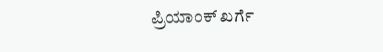ಪ್ರಿಯಾಂಕ್ ಖರ್ಗೆ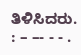ತಿಳಿಸಿದರು. : – –- - - .